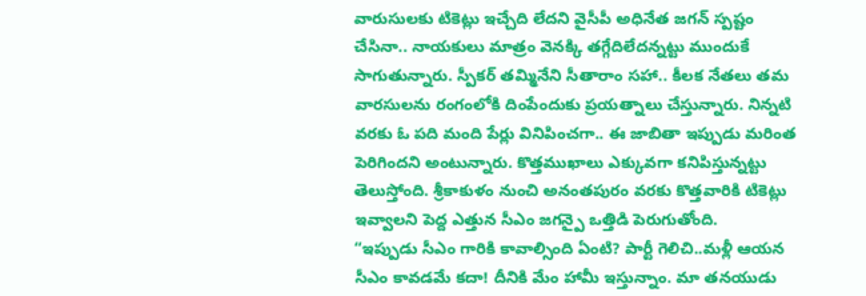వారుసులకు టికెట్లు ఇచ్చేది లేదని వైసీపీ అధినేత జగన్ స్పష్టం చేసినా.. నాయకులు మాత్రం వెనక్కి తగ్గేదిలేదన్నట్టు ముందుకే సాగుతున్నారు. స్పీకర్ తమ్మినేని సీతారాం సహా.. కీలక నేతలు తమ వారసులను రంగంలోకి దింపేందుకు ప్రయత్నాలు చేస్తున్నారు. నిన్నటి వరకు ఓ పది మంది పేర్లు వినిపించగా.. ఈ జాబితా ఇప్పుడు మరింత పెరిగిందని అంటున్నారు. కొత్తముఖాలు ఎక్కువగా కనిపిస్తున్నట్టు తెలుస్తోంది. శ్రీకాకుళం నుంచి అనంతపురం వరకు కొత్తవారికి టికెట్లు ఇవ్వాలని పెద్ద ఎత్తున సీఎం జగన్పై ఒత్తిడి పెరుగుతోంది.
“ఇప్పుడు సీఎం గారికి కావాల్సింది ఏంటి? పార్టీ గెలిచి..మళ్లీ ఆయన సీఎం కావడమే కదా! దీనికి మేం హామీ ఇస్తున్నాం. మా తనయుడు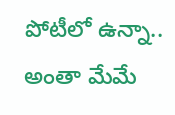పోటీలో ఉన్నా.. అంతా మేమే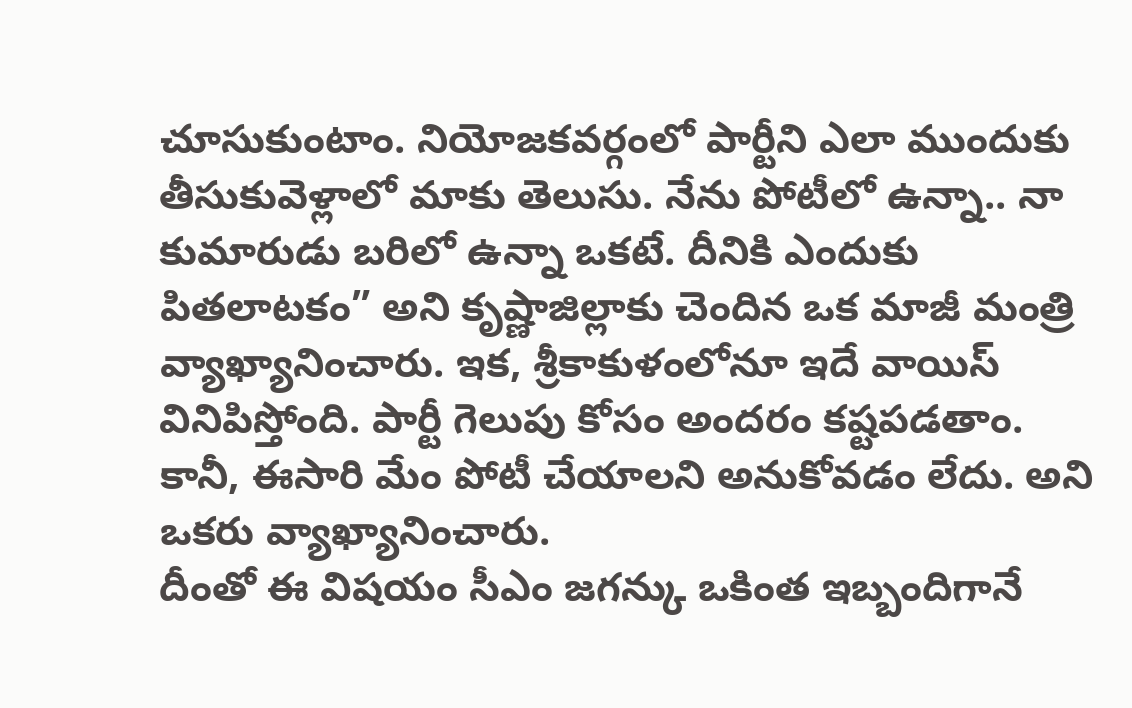చూసుకుంటాం. నియోజకవర్గంలో పార్టీని ఎలా ముందుకు తీసుకువెళ్లాలో మాకు తెలుసు. నేను పోటీలో ఉన్నా.. నా కుమారుడు బరిలో ఉన్నా ఒకటే. దీనికి ఎందుకు పితలాటకం” అని కృష్ణాజిల్లాకు చెందిన ఒక మాజీ మంత్రి వ్యాఖ్యానించారు. ఇక, శ్రీకాకుళంలోనూ ఇదే వాయిస్ వినిపిస్తోంది. పార్టీ గెలుపు కోసం అందరం కష్టపడతాం. కానీ, ఈసారి మేం పోటీ చేయాలని అనుకోవడం లేదు. అని ఒకరు వ్యాఖ్యానించారు.
దీంతో ఈ విషయం సీఎం జగన్కు ఒకింత ఇబ్బందిగానే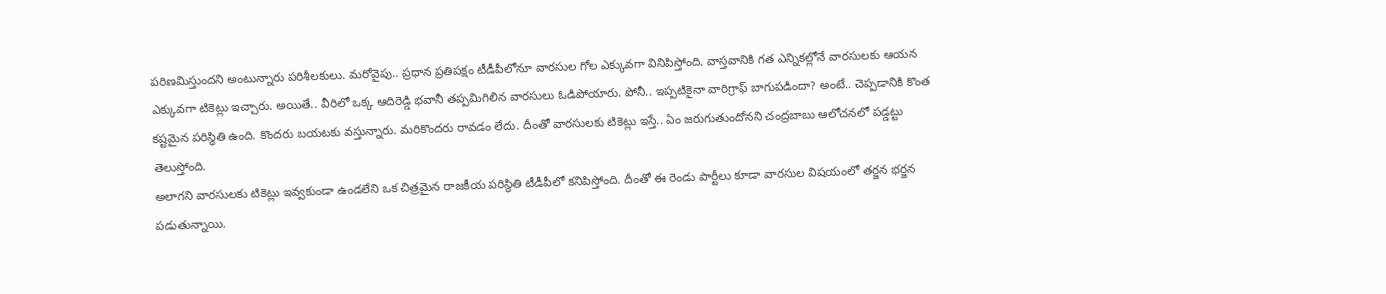పరిణమిస్తుందని అంటున్నారు పరిశీలకులు. మరోవైపు.. ప్రధాన ప్రతిపక్షం టీడీపీలోనూ వారసుల గోల ఎక్కువగా వినిపిస్తోంది. వాస్తవానికి గత ఎన్నికల్లోనే వారసులకు ఆయన ఎక్కువగా టికెట్లు ఇచ్చారు. అయితే.. వీరిలో ఒక్క ఆదిరెడ్డి భవానీ తప్పమిగిలిన వారసులు ఓడిపోయారు. పోనీ.. ఇప్పటికైనా వారిగ్రాఫ్ బాగుపడిందా? అంటే.. చెప్పడానికి కొంత కష్టమైన పరిస్థితి ఉంది. కొందరు బయటకు వస్తున్నారు. మరికొందరు రావడం లేదు. దీంతో వారసులకు టికెట్లు ఇస్తే.. ఏం జరుగుతుందోనని చంద్రబాబు ఆలోచనలో పడ్డట్టు తెలుస్తోంది.
అలాగని వారసులకు టికెట్లు ఇవ్వకుండా ఉండలేని ఒక చిత్రమైన రాజకీయ పరిస్థితి టీడీపీలో కనిపిస్తోంది. దీంతో ఈ రెండు పార్టీలు కూడా వారసుల విషయంలో తర్జన భర్జన పడుతున్నాయి.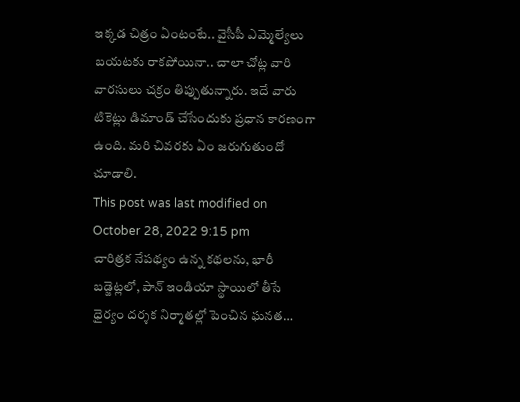ఇక్కడ చిత్రం ఏంటంటే.. వైసీపీ ఎమ్మెల్యేలు బయటకు రాకపోయినా.. చాలా చోట్ల వారి వారసులు చక్రం తిప్పుతున్నారు. ఇదే వారు టికెట్లు డిమాండ్ చేసేందుకు ప్రధాన కారణంగా ఉంది. మరి చివరకు ఏం జరుగుతుందో చూడాలి.
This post was last modified on October 28, 2022 9:15 pm
చారిత్రక నేపథ్యం ఉన్న కథలను, భారీ బడ్జెట్లలో, పాన్ ఇండియా స్థాయిలో తీసే ధైర్యం దర్శక నిర్మాతల్లో పెంచిన ఘనత…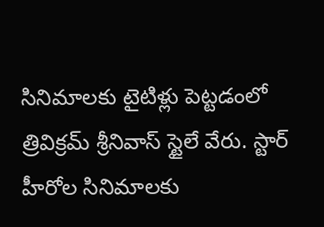సినిమాలకు టైటిళ్లు పెట్టడంలో త్రివిక్రమ్ శ్రీనివాస్ స్టైలే వేరు. స్టార్ హీరోల సినిమాలకు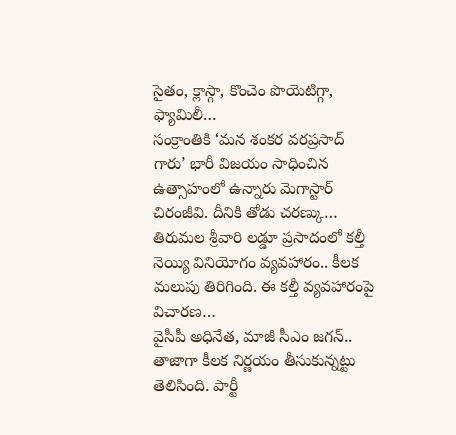సైతం, క్లాస్గా, కొంచెం పొయెటిగ్గా, ఫ్యామిలీ…
సంక్రాంతికి ‘మన శంకర వరప్రసాద్ గారు’ భారీ విజయం సాధించిన ఉత్సాహంలో ఉన్నారు మెగాస్టార్ చిరంజీవి. దీనికి తోడు చరణ్కు…
తిరుమల శ్రీవారి లడ్డూ ప్రసాదంలో కల్తీ నెయ్యి వినియోగం వ్యవహారం.. కీలక మలుపు తిరిగింది. ఈ కల్తీ వ్యవహారంపై విచారణ…
వైసీపీ అధినేత, మాజీ సీఎం జగన్.. తాజాగా కీలక నిర్ణయం తీసుకున్నట్టు తెలిసింది. పార్టీ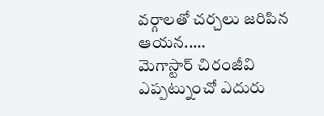వర్గాలతో చర్చలు జరిపిన ఆయన..…
మెగాస్టార్ చిరంజీవి ఎప్పట్నుంచో ఎదురు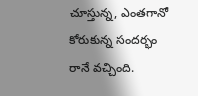చూస్తున్న, ఎంతగానో కోరుకున్న సందర్భం రానే వచ్చింది.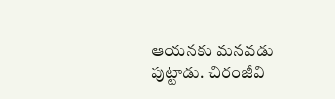ఆయనకు మనవడు పుట్టాడు. చిరంజీవి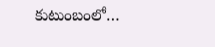కుటుంబంలో…